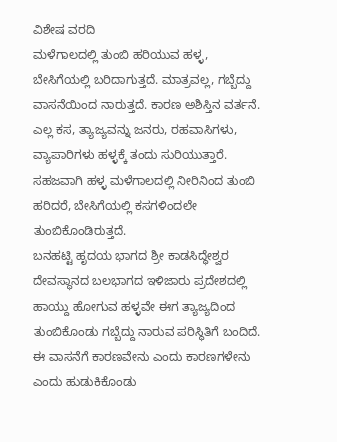ವಿಶೇಷ ವರದಿ
ಮಳೆಗಾಲದಲ್ಲಿ ತುಂಬಿ ಹರಿಯುವ ಹಳ್ಳ, ಬೇಸಿಗೆಯಲ್ಲಿ ಬರಿದಾಗುತ್ತದೆ. ಮಾತ್ರವಲ್ಲ, ಗಬ್ಬೆದ್ದು ವಾಸನೆಯಿಂದ ನಾರುತ್ತದೆ. ಕಾರಣ ಅಶಿಸ್ತಿನ ವರ್ತನೆ. ಎಲ್ಲ ಕಸ, ತ್ಯಾಜ್ಯವನ್ನು ಜನರು, ರಹವಾಸಿಗಳು, ವ್ಯಾಪಾರಿಗಳು ಹಳ್ಳಕ್ಕೆ ತಂದು ಸುರಿಯುತ್ತಾರೆ. ಸಹಜವಾಗಿ ಹಳ್ಳ ಮಳೆಗಾಲದಲ್ಲಿ ನೀರಿನಿಂದ ತುಂಬಿ ಹರಿದರೆ, ಬೇಸಿಗೆಯಲ್ಲಿ ಕಸಗಳಿಂದಲೇ ತುಂಬಿಕೊಂಡಿರುತ್ತದೆ.
ಬನಹಟ್ಟಿ ಹೃದಯ ಭಾಗದ ಶ್ರೀ ಕಾಡಸಿದ್ಧೇಶ್ವರ ದೇವಸ್ಥಾನದ ಬಲಭಾಗದ ಇಳಿಜಾರು ಪ್ರದೇಶದಲ್ಲಿ ಹಾಯ್ದು ಹೋಗುವ ಹಳ್ಳವೇ ಈಗ ತ್ಯಾಜ್ಯದಿಂದ ತುಂಬಿಕೊಂಡು ಗಬ್ಬೆದ್ದು ನಾರುವ ಪರಿಸ್ಥಿತಿಗೆ ಬಂದಿದೆ. ಈ ವಾಸನೆಗೆ ಕಾರಣವೇನು ಎಂದು ಕಾರಣಗಳೇನು ಎಂದು ಹುಡುಕಿಕೊಂಡು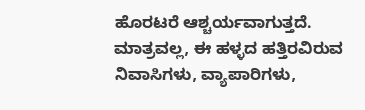ಹೊರಟರೆ ಆಶ್ಚರ್ಯವಾಗುತ್ತದೆ. ಮಾತ್ರವಲ್ಲ, ಈ ಹಳ್ಳದ ಹತ್ತಿರವಿರುವ ನಿವಾಸಿಗಳು, ವ್ಯಾಪಾರಿಗಳು,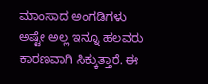ಮಾಂಸಾದ ಅಂಗಡಿಗಳು ಅಷ್ಟೇ ಅಲ್ಲ ಇನ್ನೂ ಹಲವರು ಕಾರಣವಾಗಿ ಸಿಕ್ಕುತ್ತಾರೆ. ಈ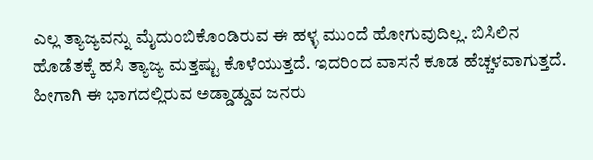ಎಲ್ಲ ತ್ಯಾಜ್ಯವನ್ನು ಮೈದುಂಬಿಕೊಂಡಿರುವ ಈ ಹಳ್ಳ ಮುಂದೆ ಹೋಗುವುದಿಲ್ಲ. ಬಿಸಿಲಿನ ಹೊಡೆತಕ್ಕೆ ಹಸಿ ತ್ಯಾಜ್ಯ ಮತ್ತಷ್ಟು ಕೊಳೆಯುತ್ತದೆ. ಇದರಿಂದ ವಾಸನೆ ಕೂಡ ಹೆಚ್ಚಳವಾಗುತ್ತದೆ. ಹೀಗಾಗಿ ಈ ಭಾಗದಲ್ಲಿರುವ ಅಡ್ಡಾಡ್ಡುವ ಜನರು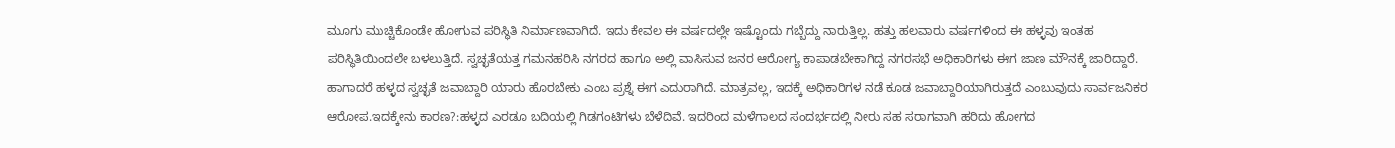ಮೂಗು ಮುಚ್ಚಿಕೊಂಡೇ ಹೋಗುವ ಪರಿಸ್ಥಿತಿ ನಿರ್ಮಾಣವಾಗಿದೆ. ಇದು ಕೇವಲ ಈ ವರ್ಷದಲ್ಲೇ ಇಷ್ಟೊಂದು ಗಬ್ಬೆದ್ದು ನಾರುತ್ತಿಲ್ಲ. ಹತ್ತು ಹಲವಾರು ವರ್ಷಗಳಿಂದ ಈ ಹಳ್ಳವು ಇಂತಹ ಪರಿಸ್ಥಿತಿಯಿಂದಲೇ ಬಳಲುತ್ತಿದೆ. ಸ್ವಚ್ಛತೆಯತ್ತ ಗಮನಹರಿಸಿ ನಗರದ ಹಾಗೂ ಅಲ್ಲಿ ವಾಸಿಸುವ ಜನರ ಆರೋಗ್ಯ ಕಾಪಾಡಬೇಕಾಗಿದ್ದ ನಗರಸಭೆ ಅಧಿಕಾರಿಗಳು ಈಗ ಜಾಣ ಮೌನಕ್ಕೆ ಜಾರಿದ್ದಾರೆ. ಹಾಗಾದರೆ ಹಳ್ಳದ ಸ್ವಚ್ಛತೆ ಜವಾಬ್ದಾರಿ ಯಾರು ಹೊರಬೇಕು ಎಂಬ ಪ್ರಶ್ನೆ ಈಗ ಎದುರಾಗಿದೆ. ಮಾತ್ರವಲ್ಲ, ಇದಕ್ಕೆ ಅಧಿಕಾರಿಗಳ ನಡೆ ಕೂಡ ಜವಾಬ್ದಾರಿಯಾಗಿರುತ್ತದೆ ಎಂಬುವುದು ಸಾರ್ವಜನಿಕರ ಆರೋಪ.ಇದಕ್ಕೇನು ಕಾರಣ?:ಹಳ್ಳದ ಎರಡೂ ಬದಿಯಲ್ಲಿ ಗಿಡಗಂಟಿಗಳು ಬೆಳೆದಿವೆ. ಇದರಿಂದ ಮಳೆಗಾಲದ ಸಂದರ್ಭದಲ್ಲಿ ನೀರು ಸಹ ಸರಾಗವಾಗಿ ಹರಿದು ಹೋಗದ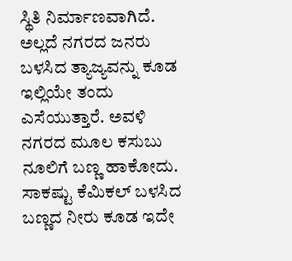ಸ್ಥಿತಿ ನಿರ್ಮಾಣವಾಗಿದೆ. ಅಲ್ಲದೆ ನಗರದ ಜನರು ಬಳಸಿದ ತ್ಯಾಜ್ಯವನ್ನು ಕೂಡ ಇಲ್ಲಿಯೇ ತಂದು ಎಸೆಯುತ್ತಾರೆ. ಅವಳಿ ನಗರದ ಮೂಲ ಕಸುಬು ನೂಲಿಗೆ ಬಣ್ಣ ಹಾಕೋದು. ಸಾಕಷ್ಟು ಕೆಮಿಕಲ್ ಬಳಸಿದ ಬಣ್ಣದ ನೀರು ಕೂಡ ಇದೇ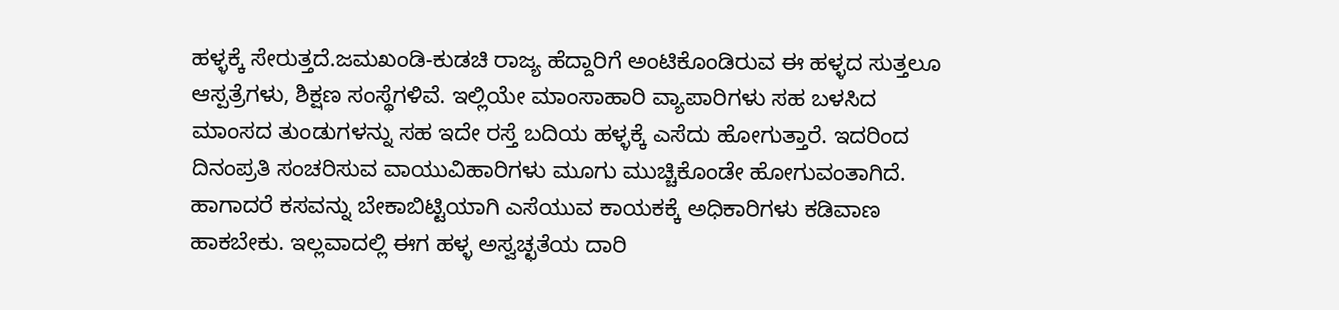ಹಳ್ಳಕ್ಕೆ ಸೇರುತ್ತದೆ.ಜಮಖಂಡಿ-ಕುಡಚಿ ರಾಜ್ಯ ಹೆದ್ದಾರಿಗೆ ಅಂಟಿಕೊಂಡಿರುವ ಈ ಹಳ್ಳದ ಸುತ್ತಲೂ ಆಸ್ಪತ್ರೆಗಳು, ಶಿಕ್ಷಣ ಸಂಸ್ಥೆಗಳಿವೆ. ಇಲ್ಲಿಯೇ ಮಾಂಸಾಹಾರಿ ವ್ಯಾಪಾರಿಗಳು ಸಹ ಬಳಸಿದ ಮಾಂಸದ ತುಂಡುಗಳನ್ನು ಸಹ ಇದೇ ರಸ್ತೆ ಬದಿಯ ಹಳ್ಳಕ್ಕೆ ಎಸೆದು ಹೋಗುತ್ತಾರೆ. ಇದರಿಂದ ದಿನಂಪ್ರತಿ ಸಂಚರಿಸುವ ವಾಯುವಿಹಾರಿಗಳು ಮೂಗು ಮುಚ್ಚಿಕೊಂಡೇ ಹೋಗುವಂತಾಗಿದೆ. ಹಾಗಾದರೆ ಕಸವನ್ನು ಬೇಕಾಬಿಟ್ಟಿಯಾಗಿ ಎಸೆಯುವ ಕಾಯಕಕ್ಕೆ ಅಧಿಕಾರಿಗಳು ಕಡಿವಾಣ ಹಾಕಬೇಕು. ಇಲ್ಲವಾದಲ್ಲಿ ಈಗ ಹಳ್ಳ ಅಸ್ವಚ್ಛತೆಯ ದಾರಿ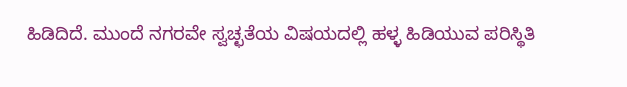ಹಿಡಿದಿದೆ. ಮುಂದೆ ನಗರವೇ ಸ್ವಚ್ಛತೆಯ ವಿಷಯದಲ್ಲಿ ಹಳ್ಳ ಹಿಡಿಯುವ ಪರಿಸ್ಥಿತಿ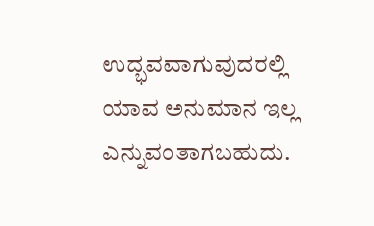ಉದ್ಭವವಾಗುವುದರಲ್ಲಿ ಯಾವ ಅನುಮಾನ ಇಲ್ಲ ಎನ್ನುವಂತಾಗಬಹುದು.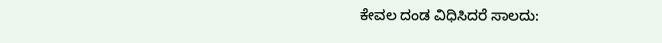ಕೇವಲ ದಂಡ ವಿಧಿಸಿದರೆ ಸಾಲದು: